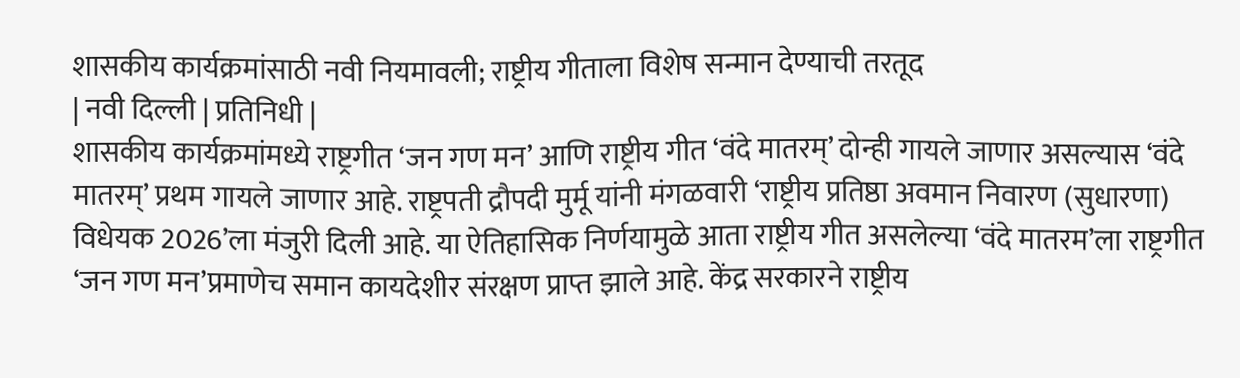शासकीय कार्यक्रमांसाठी नवी नियमावली; राष्ट्रीय गीताला विशेष सन्मान देण्याची तरतूद
| नवी दिल्ली | प्रतिनिधी |
शासकीय कार्यक्रमांमध्ये राष्ट्रगीत ‘जन गण मन’ आणि राष्ट्रीय गीत ‘वंदे मातरम्’ दोन्ही गायले जाणार असल्यास ‘वंदे मातरम्’ प्रथम गायले जाणार आहे. राष्ट्रपती द्रौपदी मुर्मू यांनी मंगळवारी ‘राष्ट्रीय प्रतिष्ठा अवमान निवारण (सुधारणा) विधेयक 2026’ला मंजुरी दिली आहे. या ऐतिहासिक निर्णयामुळे आता राष्ट्रीय गीत असलेल्या ‘वंदे मातरम’ला राष्ट्रगीत ‘जन गण मन’प्रमाणेच समान कायदेशीर संरक्षण प्राप्त झाले आहे. केंद्र सरकारने राष्ट्रीय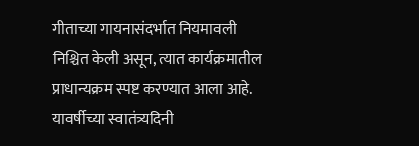गीताच्या गायनासंदर्भात नियमावली निश्चित केली असून, त्यात कार्यक्रमातील प्राधान्यक्रम स्पष्ट करण्यात आला आहे. यावर्षीच्या स्वातंत्र्यदिनी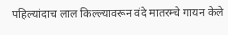पहिल्यांदाच लाल किल्ल्यावरून वंदे मातरम्चे गायन केले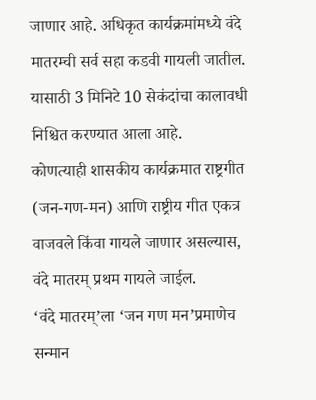जाणार आहे. अधिकृत कार्यक्रमांमध्ये वंदे मातरम्ची सर्व सहा कडवी गायली जातील. यासाठी 3 मिनिटे 10 सेकंदांचा कालावधी निश्चित करण्यात आला आहे.
कोणत्याही शासकीय कार्यक्रमात राष्ट्रगीत (जन-गण-मन) आणि राष्ट्रीय गीत एकत्र वाजवले किंवा गायले जाणार असल्यास, वंदे मातरम् प्रथम गायले जाईल.
‘वंदे मातरम्’ला ‘जन गण मन’प्रमाणेच सन्मान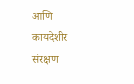आणि कायदेशीर संरक्षण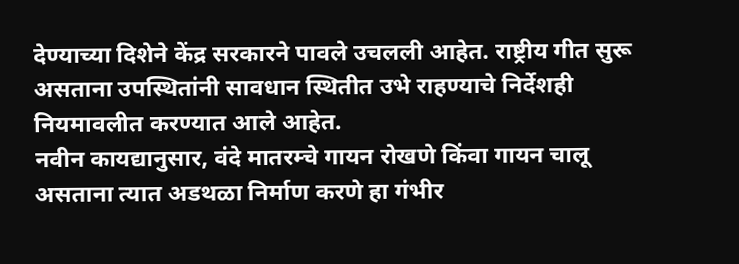देण्याच्या दिशेने केंद्र सरकारने पावले उचलली आहेत. राष्ट्रीय गीत सुरू असताना उपस्थितांनी सावधान स्थितीत उभे राहण्याचे निर्देशही नियमावलीत करण्यात आले आहेत.
नवीन कायद्यानुसार, वंदे मातरम्चे गायन रोखणे किंवा गायन चालू असताना त्यात अडथळा निर्माण करणे हा गंभीर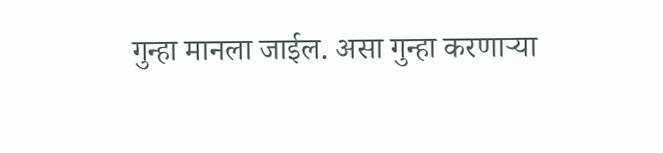गुन्हा मानला जाईल. असा गुन्हा करणाऱ्या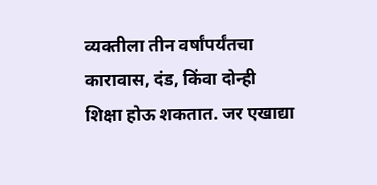व्यक्तीला तीन वर्षांपर्यंतचा कारावास, दंड, किंवा दोन्ही शिक्षा होऊ शकतात. जर एखाद्या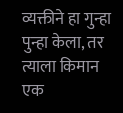व्यक्तीने हा गुन्हा पुन्हा केला, तर त्याला किमान एक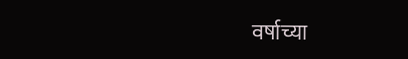वर्षाच्या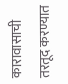कारावासाची तरतूद करण्यात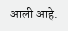आली आहे.